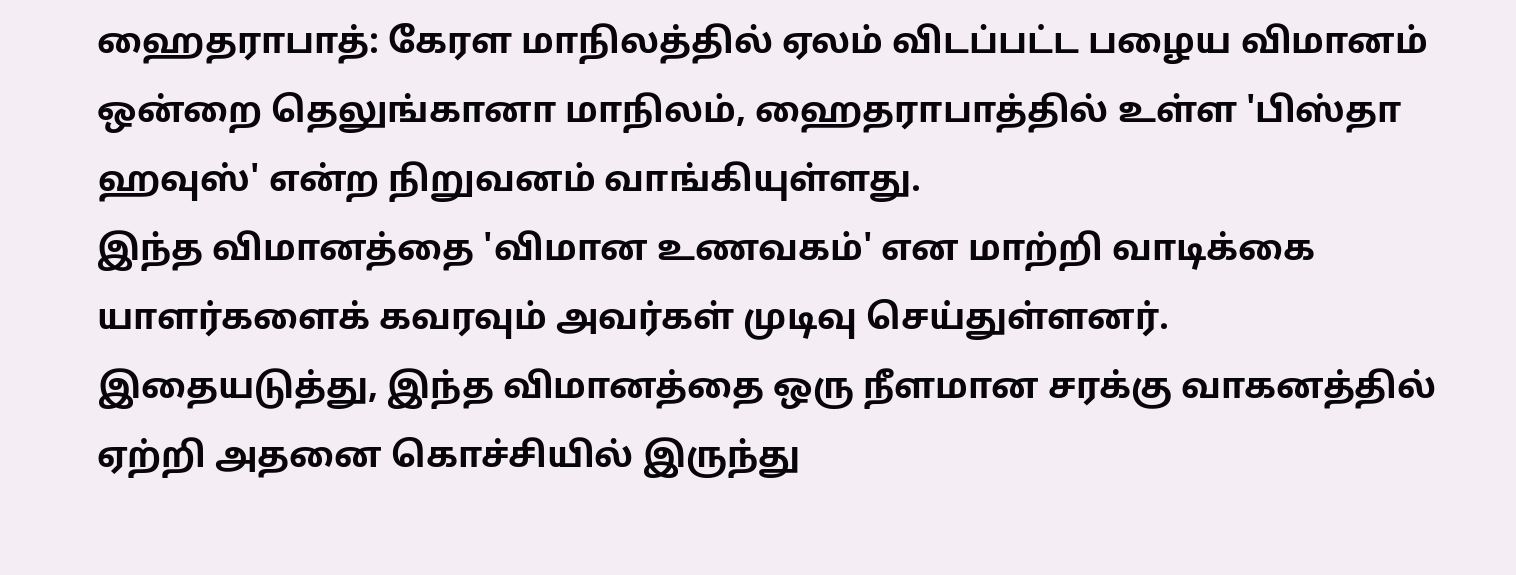ஹைதராபாத்: கேரள மாநிலத்தில் ஏலம் விடப்பட்ட பழைய விமானம் ஒன்றை தெலுங்கானா மாநிலம், ஹைதராபாத்தில் உள்ள 'பிஸ்தா ஹவுஸ்' என்ற நிறுவனம் வாங்கியுள்ளது.
இந்த விமானத்தை 'விமான உணவகம்' என மாற்றி வாடிக்கை யாளர்களைக் கவரவும் அவர்கள் முடிவு செய்துள்ளனர்.
இதையடுத்து, இந்த விமானத்தை ஒரு நீளமான சரக்கு வாகனத்தில் ஏற்றி அதனை கொச்சியில் இருந்து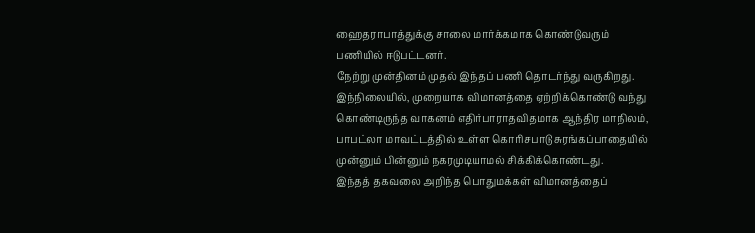ஹைதராபாத்துக்கு சாலை மார்க்கமாக கொண்டுவரும் பணியில் ஈடுபட்டனர்.
நேற்று முன்தினம் முதல் இந்தப் பணி தொடர்ந்து வருகிறது.
இந்நிலையில், முறையாக விமானத்தை ஏற்றிக்கொண்டு வந்து கொண்டிருந்த வாகனம் எதிர்பாராதவிதமாக ஆந்திர மாநிலம், பாபட்லா மாவட்டத்தில் உள்ள கொரிசபாடு சுரங்கப்பாதையில் முன்னும் பின்னும் நகரமுடியாமல் சிக்கிக்கொண்டது.
இந்தத் தகவலை அறிந்த பொதுமக்கள் விமானத்தைப்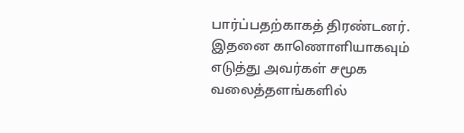பார்ப்பதற்காகத் திரண்டனர்.
இதனை காணொளியாகவும் எடுத்து அவர்கள் சமூக வலைத்தளங்களில்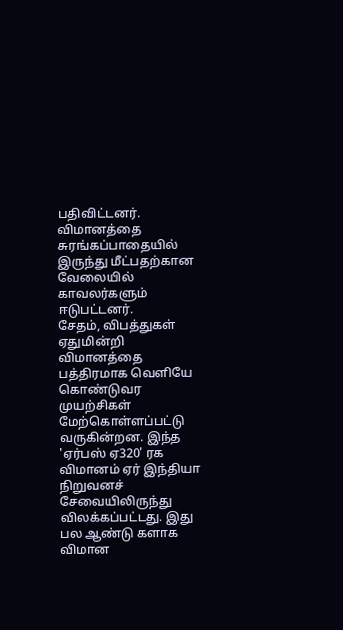பதிவிட்டனர்.
விமானத்தை சுரங்கப்பாதையில் இருந்து மீட்பதற்கான வேலையில் காவலர்களும் ஈடுபட்டனர்.
சேதம், விபத்துகள் ஏதுமின்றி விமானத்தை பத்திரமாக வெளியே கொண்டுவர முயற்சிகள் மேற்கொள்ளப்பட்டு வருகின்றன. இந்த 'ஏர்பஸ் ஏ320' ரக விமானம் ஏர் இந்தியா நிறுவனச் சேவையிலிருந்து விலக்கப்பட்டது. இது பல ஆண்டு களாக விமான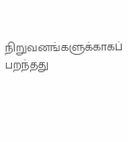நிறுவனங்களுக்காகப் பறந்தது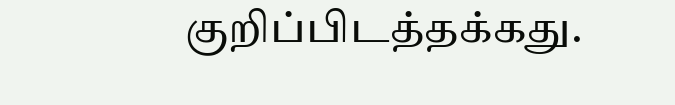குறிப்பிடத்தக்கது.